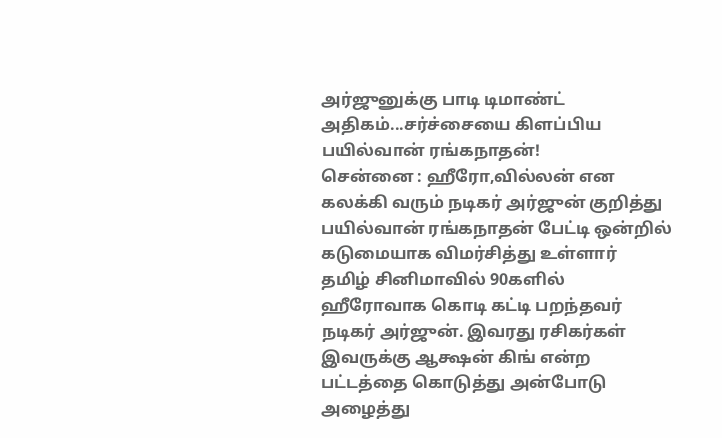அர்ஜுனுக்கு பாடி டிமாண்ட் அதிகம்...சர்ச்சையை கிளப்பிய பயில்வான் ரங்கநாதன்!
சென்னை : ஹீரோ,வில்லன் என கலக்கி வரும் நடிகர் அர்ஜுன் குறித்து பயில்வான் ரங்கநாதன் பேட்டி ஒன்றில் கடுமையாக விமர்சித்து உள்ளார்
தமிழ் சினிமாவில் 90களில் ஹீரோவாக கொடி கட்டி பறந்தவர் நடிகர் அர்ஜுன். இவரது ரசிகர்கள் இவருக்கு ஆக்ஷன் கிங் என்ற பட்டத்தை கொடுத்து அன்போடு அழைத்து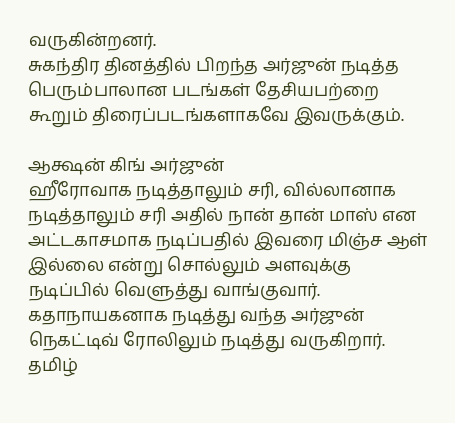வருகின்றனர்.
சுகந்திர தினத்தில் பிறந்த அர்ஜுன் நடித்த பெரும்பாலான படங்கள் தேசியபற்றை கூறும் திரைப்படங்களாகவே இவருக்கும்.

ஆக்ஷன் கிங் அர்ஜுன்
ஹீரோவாக நடித்தாலும் சரி, வில்லானாக நடித்தாலும் சரி அதில் நான் தான் மாஸ் என அட்டகாசமாக நடிப்பதில் இவரை மிஞ்ச ஆள் இல்லை என்று சொல்லும் அளவுக்கு நடிப்பில் வெளுத்து வாங்குவார். கதாநாயகனாக நடித்து வந்த அர்ஜுன் நெகட்டிவ் ரோலிலும் நடித்து வருகிறார். தமிழ்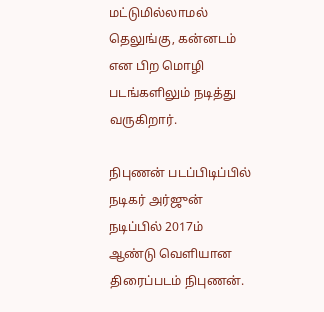மட்டுமில்லாமல் தெலுங்கு, கன்னடம் என பிற மொழி படங்களிலும் நடித்து வருகிறார்.

நிபுணன் படப்பிடிப்பில்
நடிகர் அர்ஜுன் நடிப்பில் 2017ம் ஆண்டு வெளியான திரைப்படம் நிபுணன்.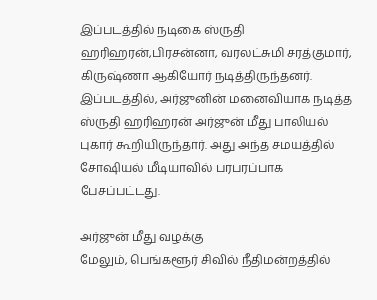இப்படத்தில் நடிகை ஸ்ருதி ஹரிஹரன்,பிரசன்னா, வரலட்சுமி சரத்குமார், கிருஷ்ணா ஆகியோர் நடித்திருந்தனர். இப்படத்தில், அர்ஜுனின் மனைவியாக நடித்த ஸ்ருதி ஹரிஹரன் அர்ஜுன் மீது பாலியல் புகார் கூறியிருந்தார். அது அந்த சமயத்தில் சோஷியல் மீடியாவில் பரபரப்பாக பேசப்பட்டது.

அர்ஜுன் மீது வழக்கு
மேலும், பெங்களூர் சிவில் நீதிமன்றத்தில்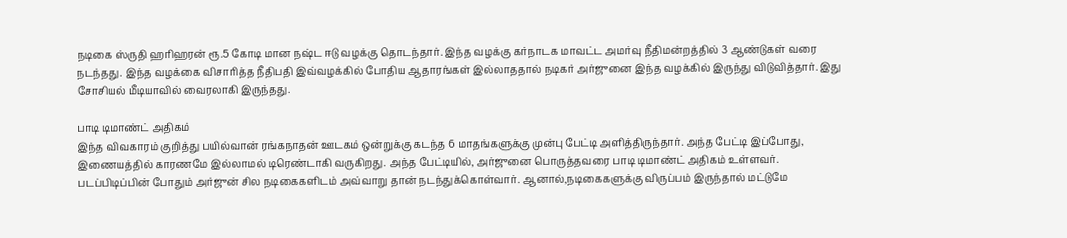நடிகை ஸ்ருதி ஹரிஹரன் ரூ.5 கோடி மான நஷ்ட ஈடு வழக்கு தொடந்தார். இந்த வழக்கு கர்நாடக மாவட்ட அமர்வு நீதிமன்றத்தில் 3 ஆண்டுகள் வரை நடந்தது. இந்த வழக்கை விசாரித்த நீதிபதி இவ்வழக்கில் போதிய ஆதாரங்கள் இல்லாததால் நடிகர் அர்ஜுனை இந்த வழக்கில் இருந்து விடுவித்தார். இது சோசியல் மீடியாவில் வைரலாகி இருந்தது.

பாடி டிமாண்ட் அதிகம்
இந்த விவகாரம் குறித்து பயில்வான் ரங்கநாதன் ஊடகம் ஒன்றுக்கு கடந்த 6 மாதங்களுக்கு முன்பு பேட்டி அளித்திருந்தார். அந்த பேட்டி இப்போது, இணையத்தில் காரணமே இல்லாமல் டிரெண்டாகி வருகிறது. அந்த பேட்டியில், அர்ஜுனை பொருத்தவரை பாடி டிமாண்ட் அதிகம் உள்ளவர். படப்பிடிப்பின் போதும் அர்ஜுன் சில நடிகைகளிடம் அவ்வாறு தான் நடந்துக்கொள்வார். ஆனால்,நடிகைகளுக்கு விருப்பம் இருந்தால் மட்டுமே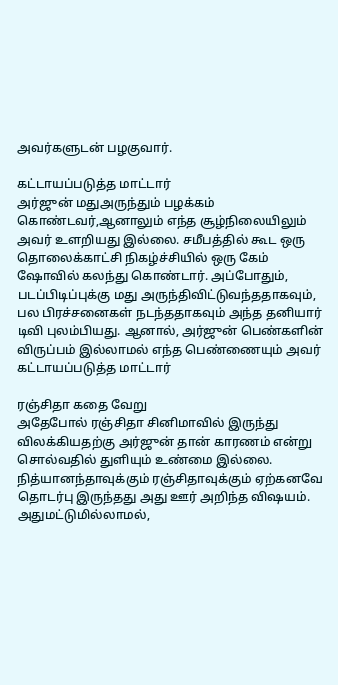அவர்களுடன் பழகுவார்.

கட்டாயப்படுத்த மாட்டார்
அர்ஜுன் மதுஅருந்தும் பழக்கம் கொண்டவர்,ஆனாலும் எந்த சூழ்நிலையிலும் அவர் உளறியது இல்லை. சமீபத்தில் கூட ஒரு தொலைக்காட்சி நிகழ்ச்சியில் ஒரு கேம் ஷோவில் கலந்து கொண்டார். அப்போதும், படப்பிடிப்புக்கு மது அருந்திவிட்டுவந்ததாகவும், பல பிரச்சனைகள் நடந்ததாகவும் அந்த தனியார் டிவி புலம்பியது. ஆனால், அர்ஜுன் பெண்களின் விருப்பம் இல்லாமல் எந்த பெண்ணையும் அவர் கட்டாயப்படுத்த மாட்டார்

ரஞ்சிதா கதை வேறு
அதேபோல் ரஞ்சிதா சினிமாவில் இருந்து விலக்கியதற்கு அர்ஜுன் தான் காரணம் என்று சொல்வதில் துளியும் உண்மை இல்லை. நித்யானந்தாவுக்கும் ரஞ்சிதாவுக்கும் ஏற்கனவே தொடர்பு இருந்தது அது ஊர் அறிந்த விஷயம். அதுமட்டுமில்லாமல்,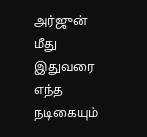அர்ஜுன் மீது இதுவரை எந்த நடிகையும்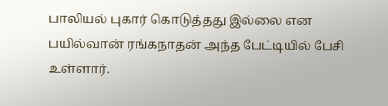பாலியல் புகார் கொடுத்தது இல்லை என பயில்வான் ரங்கநாதன் அந்த பேட்டியில் பேசி உள்ளார்.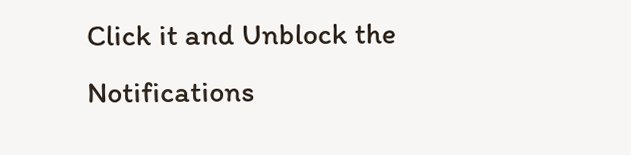Click it and Unblock the Notifications